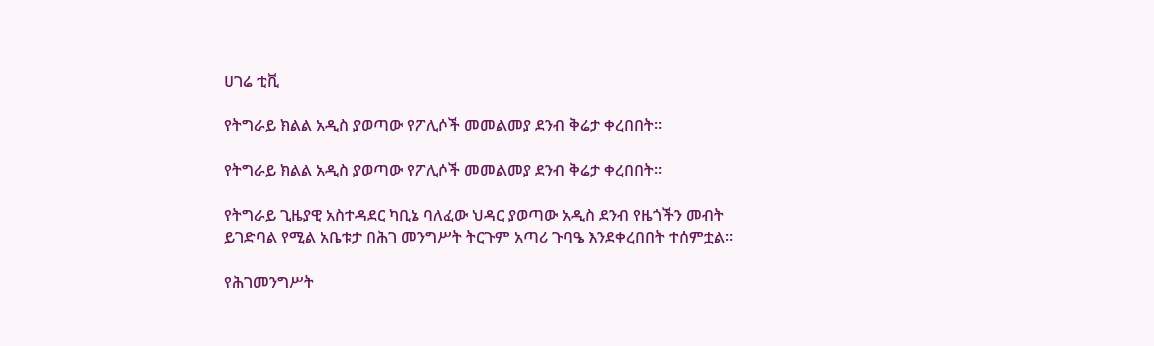ሀገሬ ቲቪ

የትግራይ ክልል አዲስ ያወጣው የፖሊሶች መመልመያ ደንብ ቅሬታ ቀረበበት፡፡

የትግራይ ክልል አዲስ ያወጣው የፖሊሶች መመልመያ ደንብ ቅሬታ ቀረበበት፡፡

የትግራይ ጊዜያዊ አስተዳደር ካቢኔ ባለፈው ህዳር ያወጣው አዲስ ደንብ የዜጎችን መብት ይገድባል የሚል አቤቱታ በሕገ መንግሥት ትርጉም አጣሪ ጉባዔ እንደቀረበበት ተሰምቷል።

የሕገመንግሥት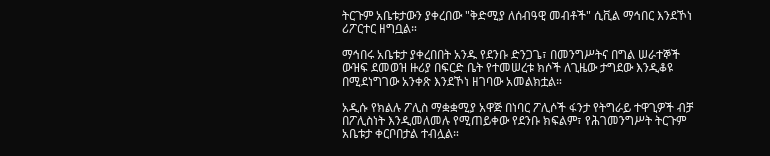ትርጉም አቤቱታውን ያቀረበው "ቅድሚያ ለሰብዓዊ መብቶች" ሲቪል ማኅበር እንደኾነ ሪፖርተር ዘግቧል።

ማኅበሩ አቤቱታ ያቀረበበት አንዱ የደንቡ ድንጋጌ፣ በመንግሥትና በግል ሠራተኞች ውዝፍ ደመወዝ ዙሪያ በፍርድ ቤት የተመሠረቱ ክሶች ለጊዜው ታግደው እንዲቆዩ በሚደነግገው አንቀጽ እንደኾነ ዘገባው አመልክቷል።

አዲሱ የክልሉ ፖሊስ ማቋቋሚያ አዋጅ በነባር ፖሊሶች ፋንታ የትግራይ ተዋጊዎች ብቻ በፖሊስነት እንዲመለመሉ የሚጠይቀው የደንቡ ክፍልም፣ የሕገመንግሥት ትርጉም አቤቱታ ቀርቦበታል ተብሏል።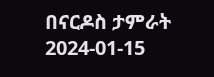በናርዶስ ታምራት
2024-01-15